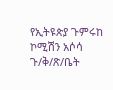የኢትዩጵያ ጉምሩከ ኮሚሽን አሶሳ ጉ/ቅ/ጽ/ቤት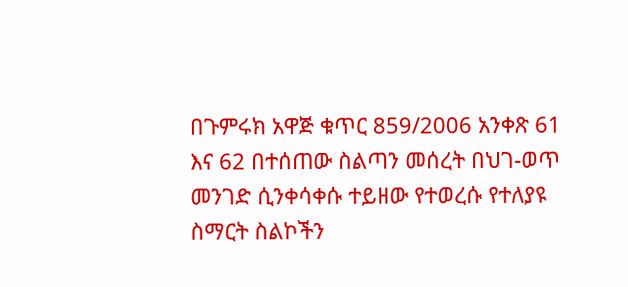በጉምሩክ አዋጅ ቁጥር 859/2006 አንቀጽ 61 እና 62 በተሰጠው ስልጣን መሰረት በህገ-ወጥ መንገድ ሲንቀሳቀሱ ተይዘው የተወረሱ የተለያዩ ስማርት ስልኮችን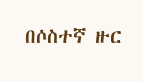በሶስተኛ ዙር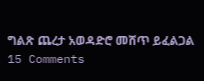ግልጽ ጨረታ አወዳድሮ መሸጥ ይፈልጋል 15 Comments